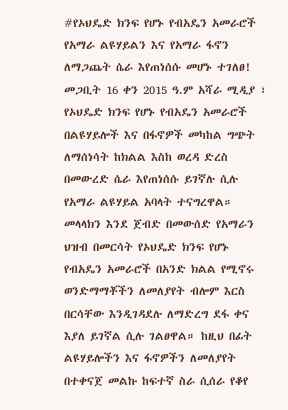#የኦህዴድ ክንፍ የሆኑ የብአዴን አመራሮች የአማራ ልዩሃይልን እና የአማራ ፋኖን ለማጋጨት ሴራ እየጠነሰሱ መሆኑ ተገለፀ! መጋቢት 16 ቀን 2015 ዓ.ም አሻራ ሚዲያ ፣ የኦህዴድ ክንፍ የሆኑ የብአዴን አመራሮች በልዩሃይሎች እና በፋኖዎች መካከል ግጭት ለማሰነሳት ከክልል እስከ ወረዳ ድረስ በመውረድ ሴራ እየጠነሰሱ ይገኛሉ ሲሉ የአማራ ልዩሃይል አባላት ተናግረዋል። መላላክን እንደ ጀብድ በመውሰድ የአማራን ህዝብ በመርሳት የኦህዴድ ክንፍ የሆኑ የብአዴን አመራሮች በአንድ ክልል የሚኖሩ ወንድማማቾችን ለመለያየት ብሎም እርስ በርሳቸው እንዲገዳደሉ ለማድረግ ደፋ ቀና እያለ ይገኛል ሲሉ ገልፀዋል። ከዚህ በፊት ልዩሃይሎችን እና ፋኖዎችን ለመለያየት በተቀናጀ መልኩ ከፍተኛ ስራ ሲሰራ የቆየ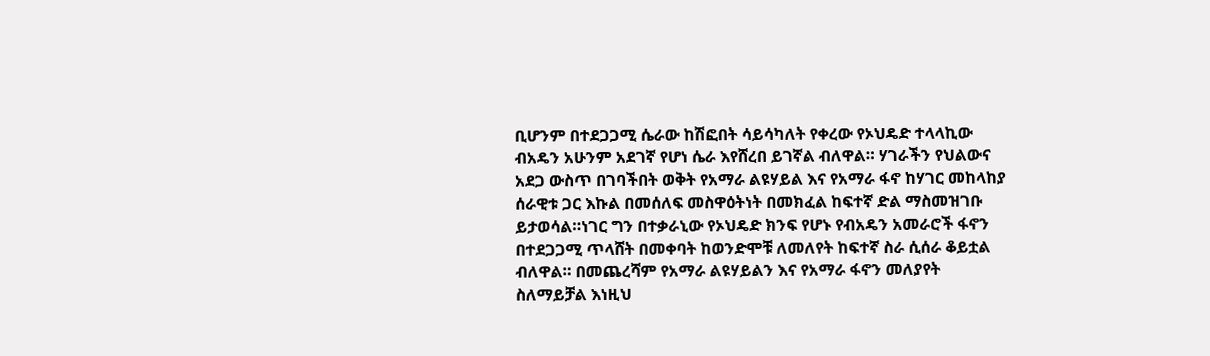ቢሆንም በተደጋጋሚ ሴራው ከሽፎበት ሳይሳካለት የቀረው የኦህዴድ ተላላኪው ብአዴን አሁንም አደገኛ የሆነ ሴራ እየሸረበ ይገኛል ብለዋል። ሃገራችን የህልውና አደጋ ውስጥ በገባችበት ወቅት የአማራ ልዩሃይል እና የአማራ ፋኖ ከሃገር መከላከያ ሰራዊቱ ጋር እኩል በመሰለፍ መስዋዕትነት በመክፈል ከፍተኛ ድል ማስመዝገቡ ይታወሳል።ነገር ግን በተቃራኒው የኦህዴድ ክንፍ የሆኑ የብአዴን አመራሮች ፋኖን በተደጋጋሚ ጥላሸት በመቀባት ከወንድሞቹ ለመለየት ከፍተኛ ስራ ሲሰራ ቆይቷል ብለዋል። በመጨረሻም የአማራ ልዩሃይልን እና የአማራ ፋኖን መለያየት ስለማይቻል እነዚህ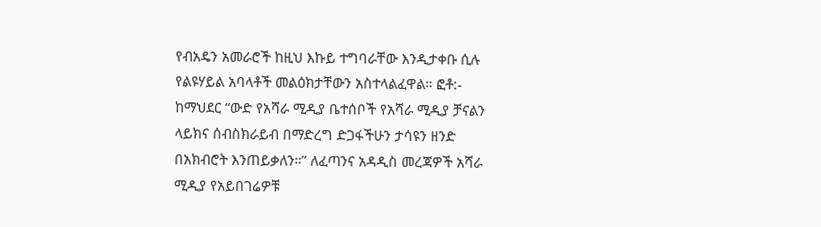የብአዴን አመራሮች ከዚህ እኩይ ተግባራቸው እንዲታቀቡ ሲሉ የልዩሃይል አባላቶች መልዕክታቸውን አስተላልፈዋል። ፎቶ:- ከማህደር “ውድ የአሻራ ሚዲያ ቤተሰቦች የአሻራ ሚዲያ ቻናልን ላይክና ሰብስክራይብ በማድረግ ድጋፋችሁን ታሳዩን ዘንድ በአክብሮት እንጠይቃለን።” ለፈጣንና አዳዲስ መረጃዎች አሻራ ሚዲያ የአይበገሬዎቹ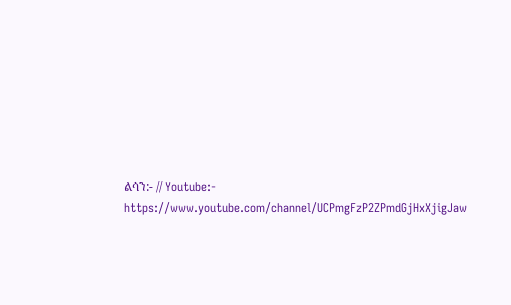ልሳን:- // Youtube:- https://www.youtube.com/channel/UCPmgFzP2ZPmdGjHxXjigJaw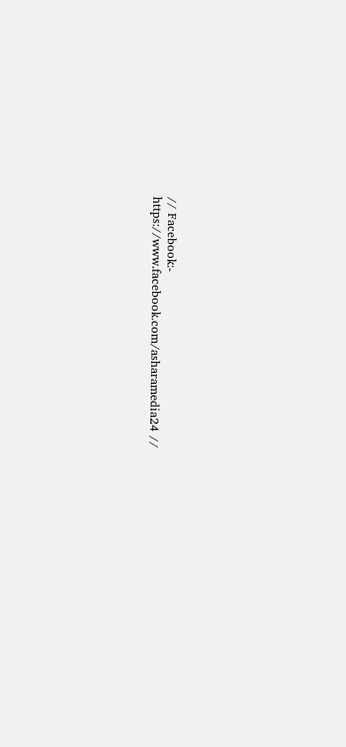// Facebook:- https://www.facebook.com/asharamedia24 //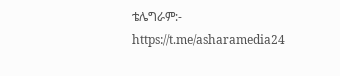ቴሌግራም:- https://t.me/asharamedia24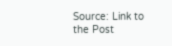Source: Link to the Post